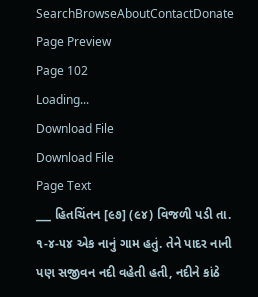SearchBrowseAboutContactDonate
Page Preview
Page 102
Loading...
Download File
Download File
Page Text
___ હિતચિંતન [૯૭] (૯૪) વિજળી પડી તા. ૧-૪-૫૪ એક નાનું ગામ હતું. તેને પાદર નાની પણ સજીવન નદી વહેતી હતી, નદીને કાંઠે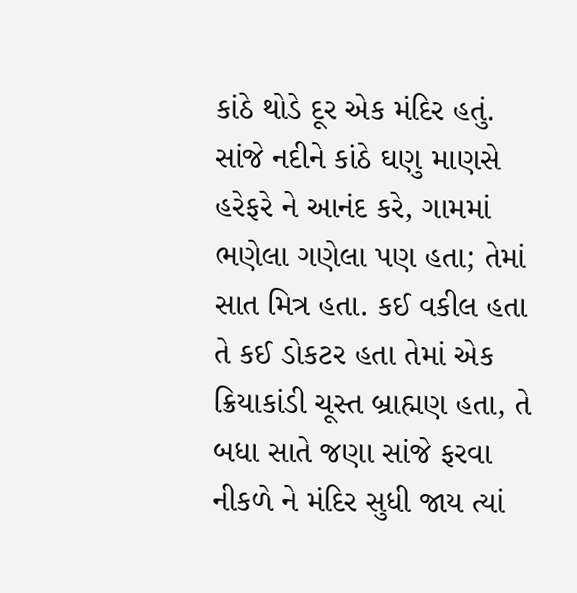કાંઠે થોડે દૂર એક મંદિર હતું. સાંજે નદીને કાંઠે ઘણુ માણસે હરેફરે ને આનંદ કરે, ગામમાં ભણેલા ગણેલા પણ હતા; તેમાં સાત મિત્ર હતા. કઈ વકીલ હતા તે કઈ ડોકટર હતા તેમાં એક ક્રિયાકાંડી ચૂસ્ત બ્રાહ્મણ હતા, તે બધા સાતે જણા સાંજે ફરવા નીકળે ને મંદિર સુધી જાય ત્યાં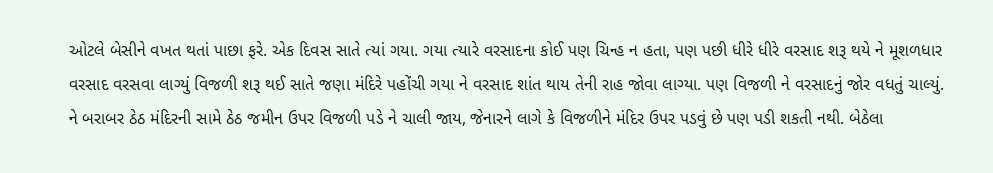ઓટલે બેસીને વખત થતાં પાછા ફરે. એક દિવસ સાતે ત્યાં ગયા. ગયા ત્યારે વરસાદના કોઈ પણ ચિન્હ ન હતા, પણ પછી ધીરે ધીરે વરસાદ શરૂ થયે ને મૂશળધાર વરસાદ વરસવા લાગ્યું વિજળી શરૂ થઈ સાતે જણા મંદિરે પહોંચી ગયા ને વરસાદ શાંત થાય તેની રાહ જોવા લાગ્યા. પણ વિજળી ને વરસાદનું જોર વધતું ચાલ્યું. ને બરાબર ઠેઠ મંદિરની સામે ઠેઠ જમીન ઉપર વિજળી પડે ને ચાલી જાય, જેનારને લાગે કે વિજળીને મંદિર ઉપર પડવું છે પણ પડી શકતી નથી. બેઠેલા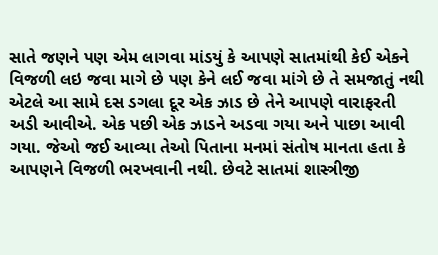સાતે જણને પણ એમ લાગવા માંડયું કે આપણે સાતમાંથી કેઈ એકને વિજળી લઇ જવા માગે છે પણ કેને લઈ જવા માંગે છે તે સમજાતું નથી એટલે આ સામે દસ ડગલા દૂર એક ઝાડ છે તેને આપણે વારાફરતી અડી આવીએ. એક પછી એક ઝાડને અડવા ગયા અને પાછા આવી ગયા. જેઓ જઈ આવ્યા તેઓ પિતાના મનમાં સંતોષ માનતા હતા કે આપણને વિજળી ભરખવાની નથી. છેવટે સાતમાં શાસ્ત્રીજી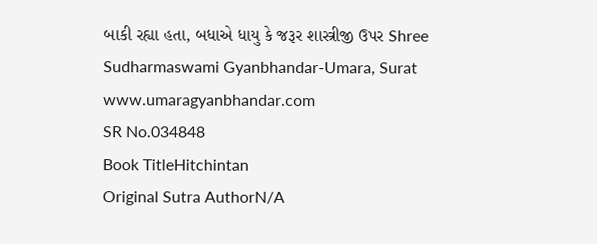બાકી રહ્યા હતા, બધાએ ધાયુ કે જરૂર શાસ્ત્રીજી ઉપર Shree Sudharmaswami Gyanbhandar-Umara, Surat www.umaragyanbhandar.com
SR No.034848
Book TitleHitchintan
Original Sutra AuthorN/A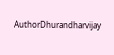AuthorDhurandharvijay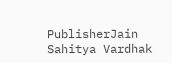PublisherJain Sahitya Vardhak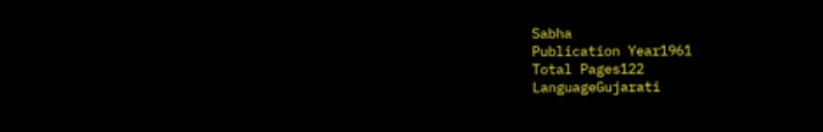Sabha
Publication Year1961
Total Pages122
LanguageGujarati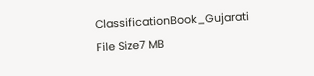ClassificationBook_Gujarati
File Size7 MB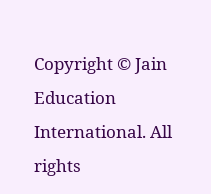Copyright © Jain Education International. All rights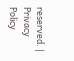reserved. | Privacy Policy